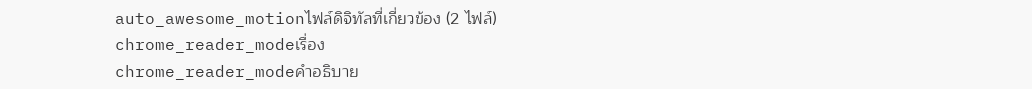auto_awesome_motionไฟล์ดิจิทัลที่เกี่ยวข้อง (2 ไฟล์)
chrome_reader_modeเรื่อง
chrome_reader_modeคำอธิบาย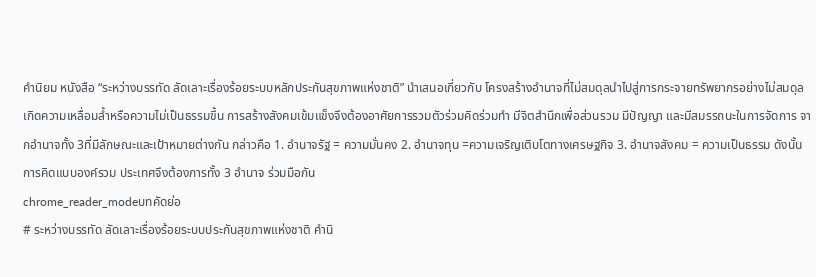คำนิยม หนังสือ “ระหว่างบรรทัด ลัดเลาะเรื่องร้อยระบบหลักประกันสุขภาพแห่งชาติ” นำเสนอเกี่ยวกับ โครงสร้างอำนาจที่ไม่สมดุลนำไปสู่การกระจายทรัพยากรอย่างไม่สมดุล เกิดความเหลื่อมล้ำหรือความไม่เป็นธรรมขึ้น การสร้างสังคมเข้มแข็งจึงต้องอาศัยการรวมตัวร่วมคิดร่วมทำ มีจิตสำนึกเพื่อส่วนรวม มีปัญญา และมีสมรรถนะในการจัดการ จากอำนาจทั้ง 3ที่มีลักษณะและเป้าหมายต่างกัน กล่าวคือ 1. อำนาจรัฐ = ความมั่นคง 2. อำนาจทุน =ความเจริญเติบโตทางเศรษฐกิจ 3. อำนาจสังคม = ความเป็นธรรม ดังนั้นการคิดแบบองค์รวม ประเทศจึงต้องการทั้ง 3 อำนาจ ร่วมมือกัน
chrome_reader_modeบทคัดย่อ
# ระหว่างบรรทัด ลัดเลาะเรื่องร้อยระบบประกันสุขภาพแห่งชาติ คำนิ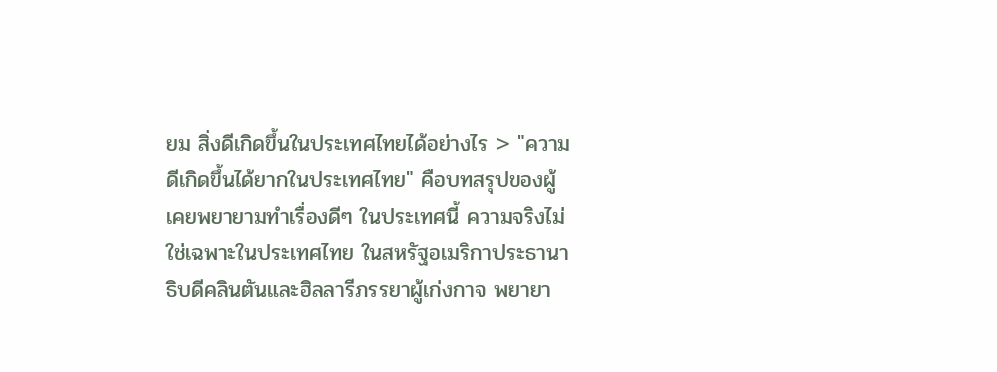ยม สิ่งดีเกิดขึ้นในประเทศไทยได้อย่างไร > "ความดีเกิดขึ้นได้ยากในประเทศไทย" คือบทสรุปของผู้เคยพยายามทำเรื่องดีๆ ในประเทศนี้ ความจริงไม่ใช่เฉพาะในประเทศไทย ในสหรัฐอเมริกาประธานาธิบดีคลินตันและฮิลลารีภรรยาผู้เก่งกาจ พยายา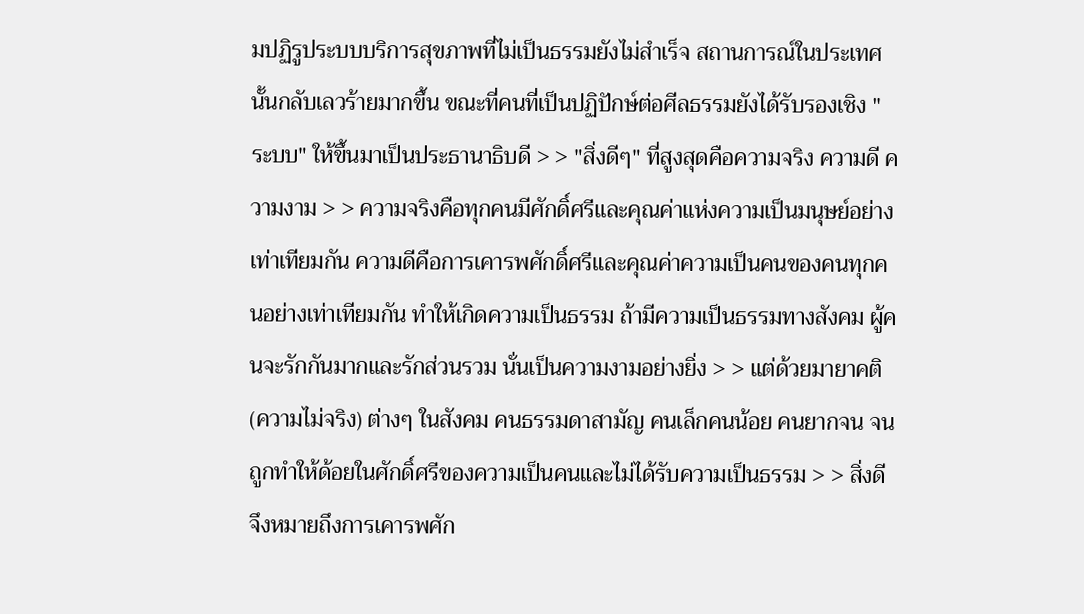มปฏิรูประบบบริการสุขภาพที่ไม่เป็นธรรมยังไม่สำเร็จ สถานการณ์ในประเทศนั้นกลับเลวร้ายมากขึ้น ขณะที่คนที่เป็นปฏิปักษ์ต่อศีลธรรมยังได้รับรองเชิง "ระบบ" ให้ขึ้นมาเป็นประธานาธิบดี > > "สิ่งดีๆ" ที่สูงสุดคือความจริง ความดี ความงาม > > ความจริงคือทุกคนมีศักดิ์ศรีและคุณค่าแห่งความเป็นมนุษย์อย่างเท่าเทียมกัน ความดีคือการเคารพศักดิ์ศรีและคุณค่าความเป็นคนของคนทุกคนอย่างเท่าเทียมกัน ทำให้เกิดความเป็นธรรม ถ้ามีความเป็นธรรมทางสังคม ผู้คนจะรักกันมากและรักส่วนรวม นั่นเป็นความงามอย่างยิ่ง > > แต่ด้วยมายาคติ (ความไม่จริง) ต่างๆ ในสังคม คนธรรมดาสามัญ คนเล็กคนน้อย คนยากจน จน ถูกทำให้ด้อยในศักดิ์ศรีของความเป็นคนและไม่ได้รับความเป็นธรรม > > สิ่งดีจึงหมายถึงการเคารพศัก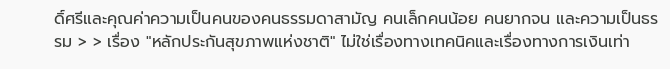ดิ์ศรีและคุณค่าความเป็นคนของคนธรรมดาสามัญ คนเล็กคนน้อย คนยากจน และความเป็นธรรม > > เรื่อง "หลักประกันสุขภาพแห่งชาติ" ไม่ใช่เรื่องทางเทคนิคและเรื่องทางการเงินเท่า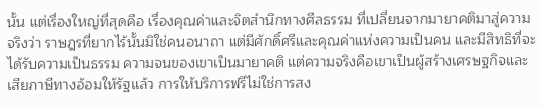นั้น แต่เรื่องใหญ่ที่สุดคือ เรื่องคุณค่าและจิตสำนึกทางศีลธรรม ที่เปลี่ยนจากมายาคติมาสู่ความจริงว่า ราษฎรที่ยากไร้นั้นมิใช่คนอนาถา แต่มีศักดิ์ศรีและคุณค่าแห่งความเป็นคน และมีสิทธิที่จะได้รับความเป็นธรรม ความจนของเขาเป็นมายาคติ แต่ความจริงคือเขาเป็นผู้สร้างเศรษฐกิจและเสียภาษีทางอ้อมให้รัฐแล้ว การให้บริการฟรีไม่ใช่การสง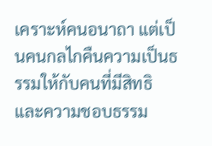เคราะห์คนอนาถา แต่เป็นคนกลไกคืนความเป็นธรรมให้กับคนที่มีสิทธิและความชอบธรรม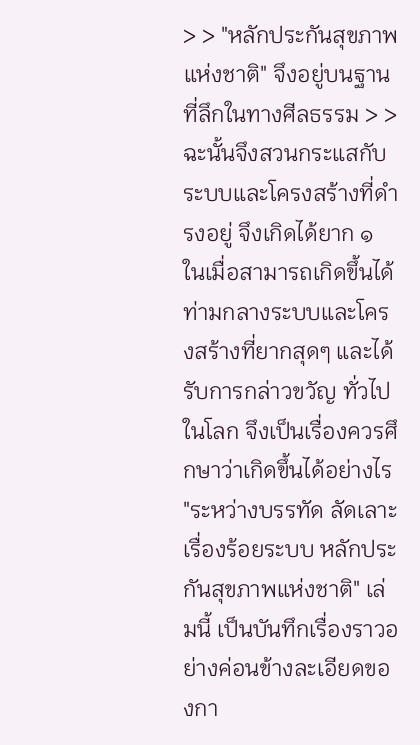> > "หลักประกันสุขภาพแห่งชาติ" จึงอยู่บนฐานที่ลึกในทางศีลธรรม > > ฉะนั้นจึงสวนกระแสกับระบบและโครงสร้างที่ดำรงอยู่ จึงเกิดได้ยาก ๑ ในเมื่อสามารถเกิดขึ้นได้ท่ามกลางระบบและโครงสร้างที่ยากสุดๆ และได้รับการกล่าวขวัญ ทั่วไปในโลก จึงเป็นเรื่องควรศึกษาว่าเกิดขึ้นได้อย่างไร "ระหว่างบรรทัด ลัดเลาะเรื่องร้อยระบบ หลักประกันสุขภาพแห่งชาติ" เล่มนี้ เป็นบันทึกเรื่องราวอย่างค่อนข้างละเอียดของกา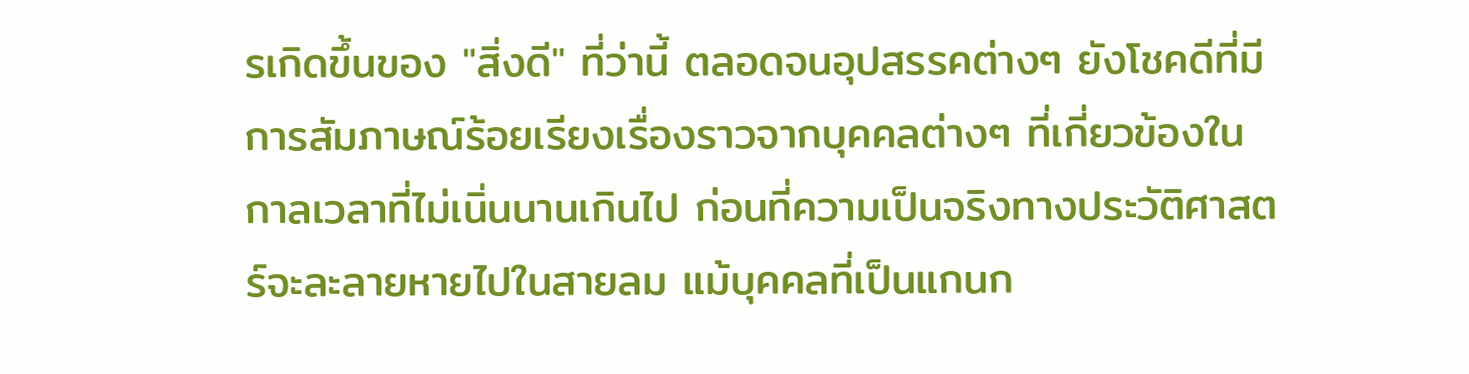รเกิดขึ้นของ "สิ่งดี" ที่ว่านี้ ตลอดจนอุปสรรคต่างๆ ยังโชคดีที่มีการสัมภาษณ์ร้อยเรียงเรื่องราวจากบุคคลต่างๆ ที่เกี่ยวข้องในกาลเวลาที่ไม่เนิ่นนานเกินไป ก่อนที่ความเป็นจริงทางประวัติศาสตร์จะละลายหายไปในสายลม แม้บุคคลที่เป็นแกนก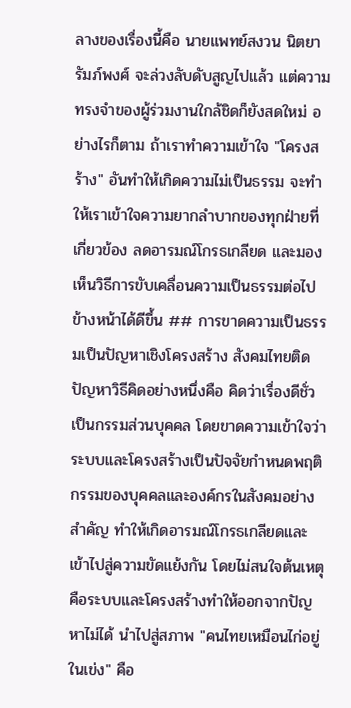ลางของเรื่องนี้คือ นายแพทย์สงวน นิตยารัมภ์พงศ์ จะล่วงลับดับสูญไปแล้ว แต่ความทรงจำของผู้ร่วมงานใกล้ชิดก็ยังสดใหม่ อย่างไรก็ตาม ถ้าเราทำความเข้าใจ "โครงสร้าง" อันทำให้เกิดความไม่เป็นธรรม จะทำให้เราเข้าใจความยากลำบากของทุกฝ่ายที่เกี่ยวข้อง ลดอารมณ์โกรธเกลียด และมองเห็นวิธีการขับเคลื่อนความเป็นธรรมต่อไปข้างหน้าได้ดีขึ้น ## การขาดความเป็นธรรมเป็นปัญหาเชิงโครงสร้าง สังคมไทยติดปัญหาวิธีคิดอย่างหนึ่งคือ คิดว่าเรื่องดีชั่วเป็นกรรมส่วนบุคคล โดยขาดความเข้าใจว่า ระบบและโครงสร้างเป็นปัจจัยกำหนดพฤติกรรมของบุคคลและองค์กรในสังคมอย่างสำคัญ ทำให้เกิดอารมณ์โกรธเกลียดและเข้าไปสู่ความขัดแย้งกัน โดยไม่สนใจต้นเหตุคือระบบและโครงสร้างทำให้ออกจากปัญหาไม่ได้ นำไปสู่สภาพ "คนไทยเหมือนไก่อยู่ในเข่ง" คือ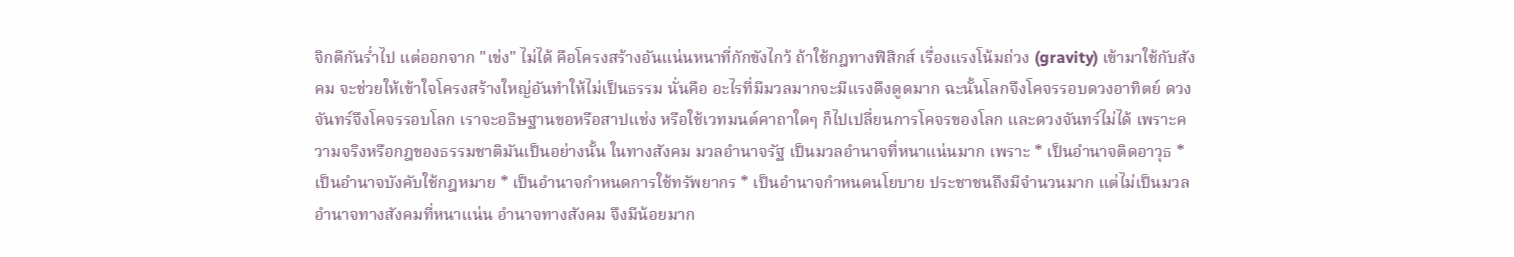จิกตีกันร่ำไป แต่ออกจาก "เข่ง" ไม่ได้ คือโครงสร้างอันแน่นหนาที่กักขังไกว้ ถ้าใช้กฎทางฟิสิกส์ เรื่องแรงโน้มถ่วง (gravity) เข้ามาใช้กับสังคม จะช่วยให้เข้าใจโครงสร้างใหญ่อันทำให้ไม่เป็นธรรม นั่นคือ อะไรที่มีมวลมากจะมีแรงดึงดูดมาก ฉะนั้นโลกจึงโคจรรอบดวงอาทิตย์ ดวงจันทร์จึงโคจรรอบโลก เราจะอธิษฐานขอหรือสาปแช่ง หรือใช้เวทมนต์คาถาใดๆ ก็ไปเปลี่ยนการโคจรของโลก และดวงจันทร์ไม่ได้ เพราะความจริงหรือกฎของธรรมชาติมันเป็นอย่างนั้น ในทางสังคม มวลอำนาจรัฐ เป็นมวลอำนาจที่หนาแน่นมาก เพราะ * เป็นอำนาจติดอาวุธ * เป็นอำนาจบังคับใช้กฎหมาย * เป็นอำนาจกำหนดการใช้ทรัพยากร * เป็นอำนาจกำหนดนโยบาย ประชาชนถึงมีจำนวนมาก แต่ไม่เป็นมวลอำนาจทางสังคมที่หนาแน่น อำนาจทางสังคม จึงมีน้อยมาก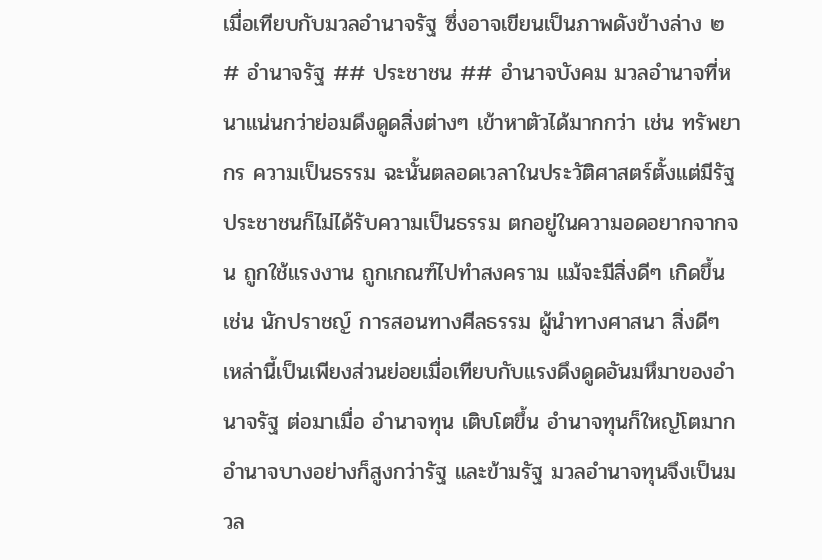เมื่อเทียบกับมวลอำนาจรัฐ ซึ่งอาจเขียนเป็นภาพดังข้างล่าง ๒ # อำนาจรัฐ ## ประชาชน ## อำนาจบังคม มวลอำนาจที่หนาแน่นกว่าย่อมดึงดูดสิ่งต่างๆ เข้าหาตัวได้มากกว่า เช่น ทรัพยากร ความเป็นธรรม ฉะนั้นตลอดเวลาในประวัติศาสตร์ตั้งแต่มีรัฐ ประชาชนก็ไม่ได้รับความเป็นธรรม ตกอยู่ในความอดอยากจากจน ถูกใช้แรงงาน ถูกเกณฑ์ไปทำสงคราม แม้จะมีสิ่งดีๆ เกิดขึ้น เช่น นักปราชญ์ การสอนทางศีลธรรม ผู้นำทางศาสนา สิ่งดีๆ เหล่านี้เป็นเพียงส่วนย่อยเมื่อเทียบกับแรงดึงดูดอันมหึมาของอำนาจรัฐ ต่อมาเมื่อ อำนาจทุน เติบโตขึ้น อำนาจทุนก็ใหญ่โตมาก อำนาจบางอย่างก็สูงกว่ารัฐ และข้ามรัฐ มวลอำนาจทุนจึงเป็นมวล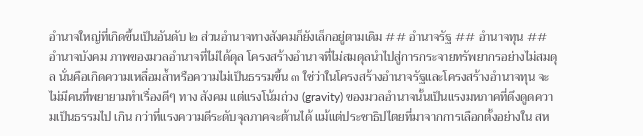อำนาจใหญ่ที่เกิดขึ้นเป็นอันดับ ๒ ส่วนอำนาจทางสังคมก็ยังเล็กอยู่ตามเดิม ## อำนาจรัฐ ## อำนาจทุน ## อำนาจบังคม ภาพของมวลอำนาจที่ไม่ได้ดุล โครงสร้างอำนาจที่ไม่สมดุลนำไปสู่การกระจายทรัพยากรอย่างไม่สมดุล นั่นคือเกิดความเหลื่อมล้ำหรือความไม่เป็นธรรมขึ้น ๓ ใช่ว่าในโครงสร้างอำนาจรัฐและโครงสร้างอำนาจทุน จะไม่มีคนที่พยายามทำเรื่องดีๆ ทาง สังคม แต่แรงโน้มถ่วง (gravity) ของมวลอำนาจนั้นเป็นแรงมหภาคที่ดึงดูดความเป็นธรรมไป เกิน กว่าที่แรงความดีระดับจุลภาคจะต้านได้ แม้แต่ประชาธิปไตยที่มาจากการเลือกตั้งอย่างใน สห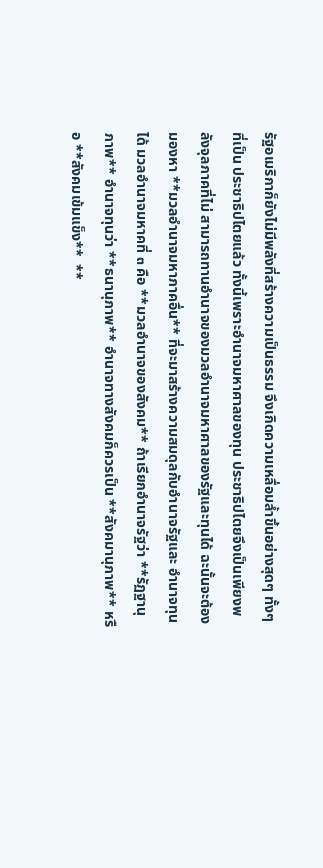รัฐอเมริกาก็ยังไม่มีพลังที่สร้างความเป็นธรรม จึงเกิดความเหลื่อมล้ำขึ้นอย่างสุดๆ ทั้งๆ ที่เป็น ประชาธิปไตยแล้ว ทั้งนี้เพราะอำนาจมหาศาลของทุน ประชาธิปไตยจึงเป็นเพียงพลังจุลภาคที่ไม่ สามารถทานอำนาจของมวลอำนาจมหาศาลของรัฐและทุนได้ ฉะนั้นจะต้องมองหา **มวลอำนาจมหาภาคอื่น** ที่จะมาสร้างความสมดุลกับอำนาจรัฐและ อำนาจทุนได้ มวลอำนาจมหาคที่ ๓ คือ **มวลอำนาจของสังคม** ถ้าเรียกอำนาจรัฐว่า **รัฏฐานุภาพ** อำนาจทุนว่า **ธนานุภาพ** อำนาจทางสังคมก็ควรเป็น **สังคมานุภาพ** หรือ **สังคมเข้มแข็ง**  **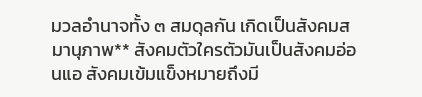มวลอำนาจทั้ง ๓ สมดุลกัน เกิดเป็นสังคมสมานุภาพ** สังคมตัวใครตัวมันเป็นสังคมอ่อนแอ สังคมเข้มแข็งหมายถึงมี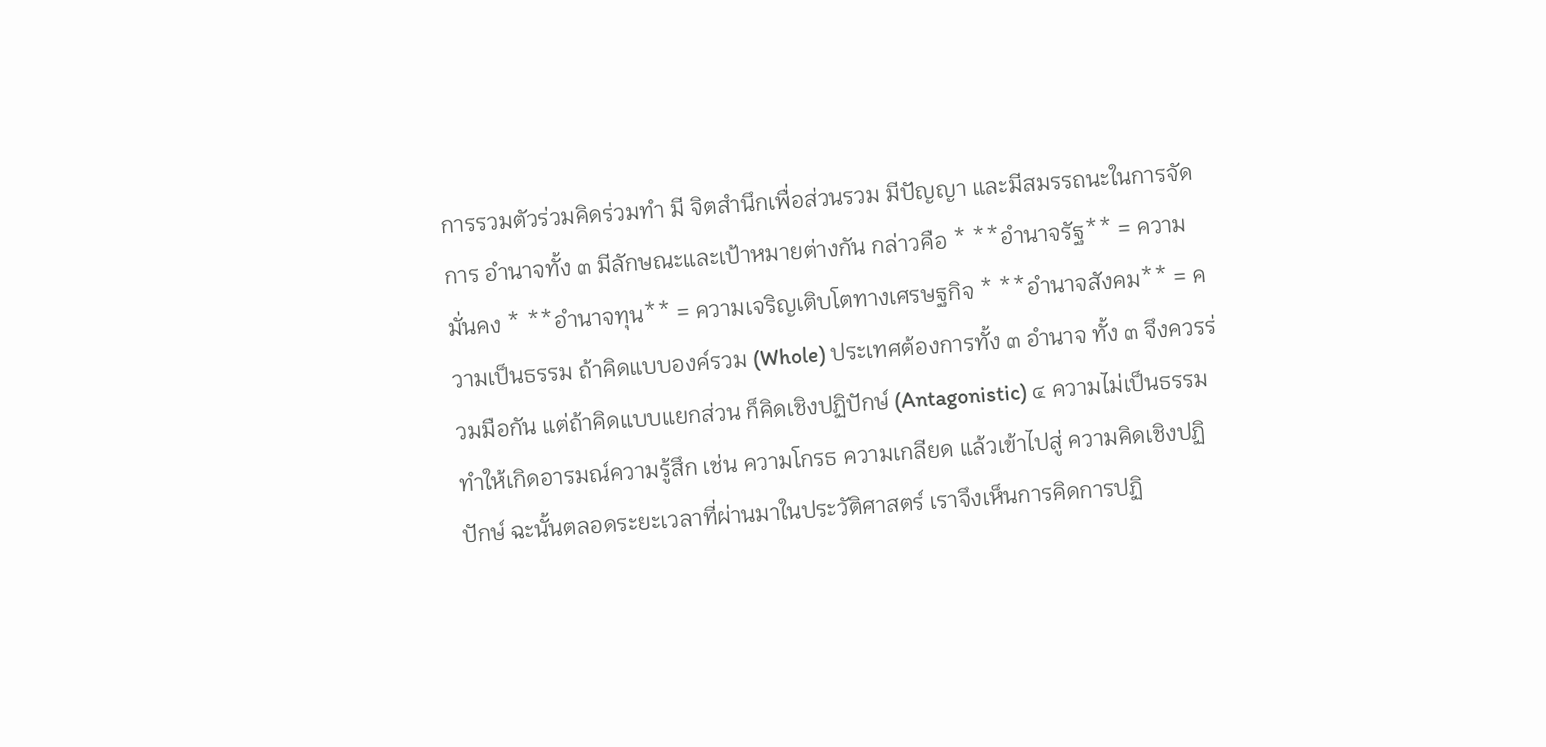การรวมตัวร่วมคิดร่วมทำ มี จิตสำนึกเพื่อส่วนรวม มีปัญญา และมีสมรรถนะในการจัดการ อำนาจทั้ง ๓ มีลักษณะและเป้าหมายต่างกัน กล่าวคือ * **อำนาจรัฐ** = ความมั่นคง * **อำนาจทุน** = ความเจริญเติบโตทางเศรษฐกิจ * **อำนาจสังคม** = ความเป็นธรรม ถ้าคิดแบบองค์รวม (Whole) ประเทศต้องการทั้ง ๓ อำนาจ ทั้ง ๓ จึงควรร่วมมือกัน แต่ถ้าคิดแบบแยกส่วน ก็คิดเชิงปฏิปักษ์ (Antagonistic) ๔ ความไม่เป็นธรรมทำให้เกิดอารมณ์ความรู้สึก เช่น ความโกรธ ความเกลียด แล้วเข้าไปสู่ ความคิดเชิงปฏิปักษ์ ฉะนั้นตลอดระยะเวลาที่ผ่านมาในประวัติศาสตร์ เราจึงเห็นการคิดการปฏิ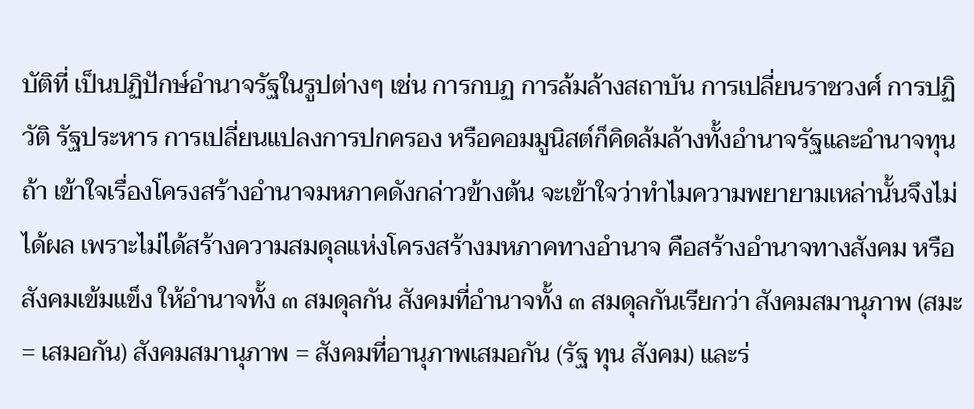บัติที่ เป็นปฏิปักษ์อำนาจรัฐในรูปต่างๆ เช่น การกบฏ การล้มล้างสถาบัน การเปลี่ยนราชวงศ์ การปฏิวัติ รัฐประหาร การเปลี่ยนแปลงการปกครอง หรือคอมมูนิสต์ก็คิดล้มล้างทั้งอำนาจรัฐและอำนาจทุน ถ้า เข้าใจเรื่องโครงสร้างอำนาจมหภาคดังกล่าวข้างต้น จะเข้าใจว่าทำไมความพยายามเหล่านั้นจึงไม่ ได้ผล เพราะไม่ได้สร้างความสมดุลแห่งโครงสร้างมหภาคทางอำนาจ คือสร้างอำนาจทางสังคม หรือ สังคมเข้มแข็ง ให้อำนาจทั้ง ๓ สมดุลกัน สังคมที่อำนาจทั้ง ๓ สมดุลกันเรียกว่า สังคมสมานุภาพ (สมะ = เสมอกัน) สังคมสมานุภาพ = สังคมที่อานุภาพเสมอกัน (รัฐ ทุน สังคม) และร่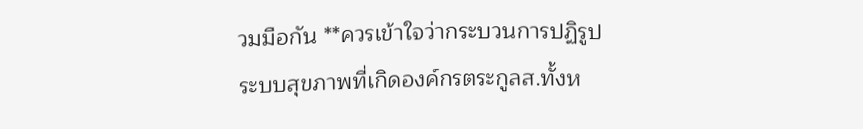วมมือกัน **ควรเข้าใจว่ากระบวนการปฏิรูประบบสุขภาพที่เกิดองค์กรตระกูลส.ทั้งห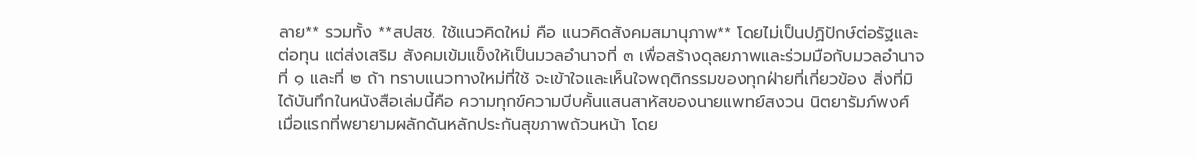ลาย** รวมทั้ง **สปสช. ใช้แนวคิดใหม่ คือ แนวคิดสังคมสมานุภาพ** โดยไม่เป็นปฏิปักษ์ต่อรัฐและต่อทุน แต่ส่งเสริม สังคมเข้มแข็งให้เป็นมวลอำนาจที่ ๓ เพื่อสร้างดุลยภาพและร่วมมือกับมวลอำนาจที่ ๑ และที่ ๒ ถ้า ทราบแนวทางใหม่ที่ใช้ จะเข้าใจและเห็นใจพฤติกรรมของทุกฝ่ายที่เกี่ยวข้อง สิ่งที่มิได้บันทึกในหนังสือเล่มนี้คือ ความทุกข์ความบีบคั้นแสนสาหัสของนายแพทย์สงวน นิตยารัมภ์พงศ์ เมื่อแรกที่พยายามผลักดันหลักประกันสุขภาพถ้วนหน้า โดย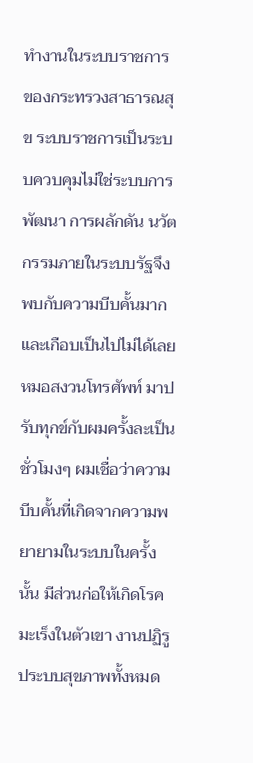ทำงานในระบบราชการ ของกระทรวงสาธารณสุข ระบบราชการเป็นระบบควบคุมไม่ใช่ระบบการพัฒนา การผลักดัน นวัตกรรมภายในระบบรัฐจึงพบกับความบีบคั้นมาก และเกือบเป็นไปไม่ได้เลย หมอสงวนโทรศัพท์ มาปรับทุกข์กับผมครั้งละเป็นชั่วโมงๆ ผมเชื่อว่าความบีบคั้นที่เกิดจากความพยายามในระบบในครั้ง นั้น มีส่วนก่อให้เกิดโรคมะเร็งในตัวเขา งานปฏิรูประบบสุขภาพทั้งหมด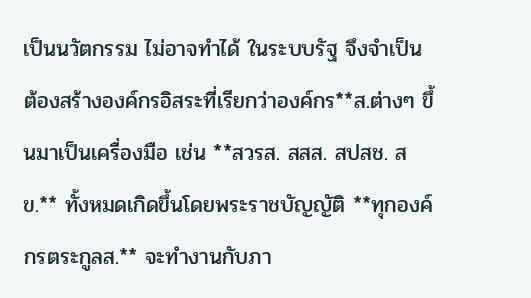เป็นนวัตกรรม ไม่อาจทำได้ ในระบบรัฐ จึงจำเป็นต้องสร้างองค์กรอิสระที่เรียกว่าองค์กร**ส.ต่างๆ ขึ้นมาเป็นเครื่องมือ เช่น **สวรส. สสส. สปสช. สข.** ทั้งหมดเกิดขึ้นโดยพระราชบัญญัติ **ทุกองค์กรตระกูลส.** จะทำงานกับภา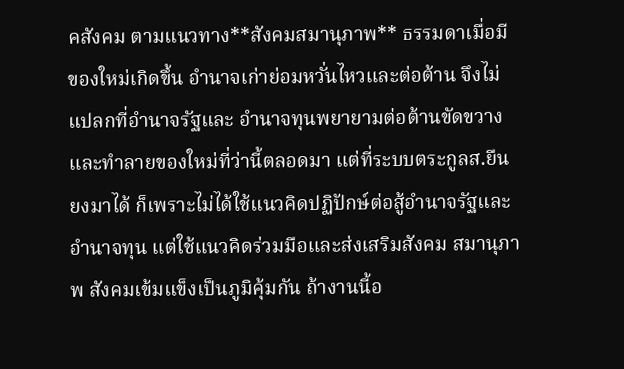คสังคม ตามแนวทาง**สังคมสมานุภาพ** ธรรมดาเมื่อมีของใหม่เกิดขึ้น อำนาจเก่าย่อมหวั่นไหวและต่อต้าน จึงไม่แปลกที่อำนาจรัฐและ อำนาจทุนพยายามต่อต้านขัดขวาง และทำลายของใหม่ที่ว่านี้ตลอดมา แต่ที่ระบบตระกูลส.ยืนยงมาได้ ก็เพราะไม่ได้ใช้แนวคิดปฏิปักษ์ต่อสู้อำนาจรัฐและอำนาจทุน แต่ใช้แนวคิดร่วมมือและส่งเสริมสังคม สมานุภาพ สังคมเข้มแข็งเป็นภูมิคุ้มกัน ถ้างานนี้อ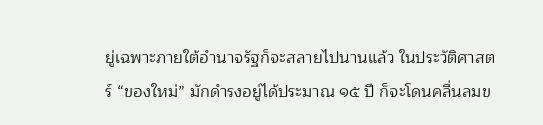ยู่เฉพาะภายใต้อำนาจรัฐก็จะสลายไปนานแล้ว ในประวัติศาสตร์ “ของใหม่” มักดำรงอยู่ได้ประมาณ ๑๕ ปี ก็จะโดนคลื่นลมข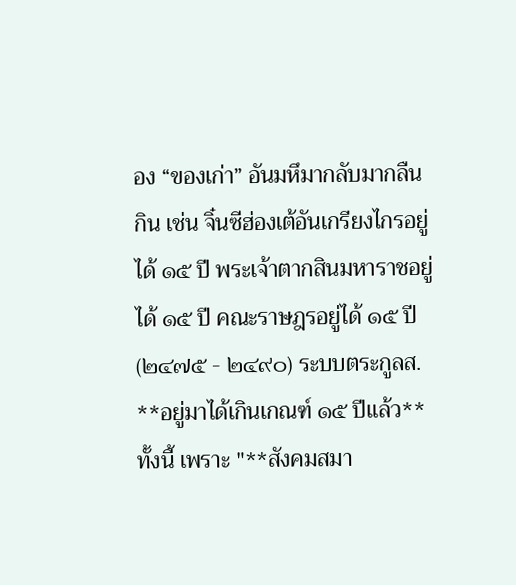อง “ของเก่า” อันมหึมากลับมากลืนกิน เช่น จิ๋นซีฮ่องเต้อันเกรียงไกรอยู่ได้ ๑๕ ปี พระเจ้าตากสินมหาราชอยู่ได้ ๑๕ ปี คณะราษฎรอยู่ได้ ๑๕ ปี (๒๔๗๕ - ๒๔๙๐) ระบบตระกูลส. **อยู่มาได้เกินเกณฑ์ ๑๕ ปีแล้ว** ทั้งนี้ เพราะ "**สังคมสมา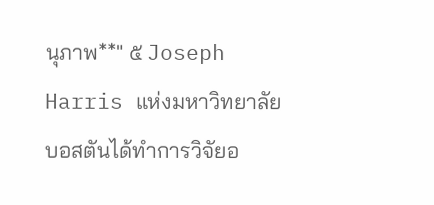นุภาพ**" ๕ Joseph Harris แห่งมหาวิทยาลัยบอสตันได้ทำการวิจัยอ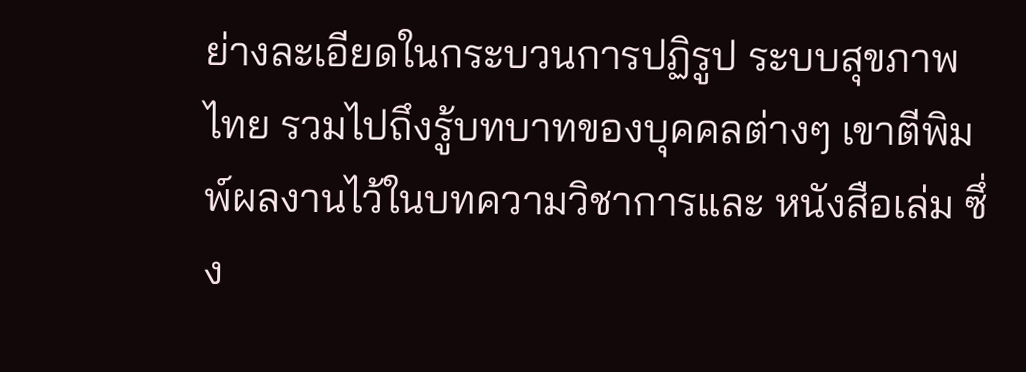ย่างละเอียดในกระบวนการปฏิรูป ระบบสุขภาพไทย รวมไปถึงรู้บทบาทของบุคคลต่างๆ เขาตีพิมพ์ผลงานไว้ในบทความวิชาการและ หนังสือเล่ม ซึ่ง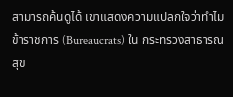สามารถค้นดูได้ เขาแสดงความแปลกใจว่าทำไมข้าราชการ (Bureaucrats) ใน กระทรวงสาธารณสุข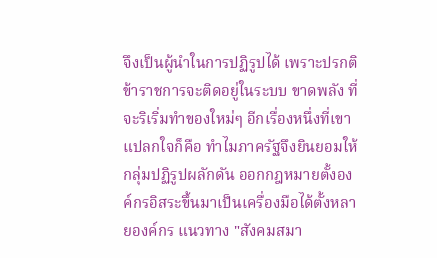จึงเป็นผู้นำในการปฏิรูปได้ เพราะปรกติข้าราชการจะติดอยู่ในระบบ ขาดพลัง ที่จะริเริ่มทำของใหม่ๆ อีกเรื่องหนึ่งที่เขาแปลกใจก็คือ ทำไมภาครัฐจึงยินยอมให้กลุ่มปฏิรูปผลักดัน ออกกฎหมายตั้งองค์กรอิสระขึ้นมาเป็นเครื่องมือได้ตั้งหลายองค์กร แนวทาง "สังคมสมา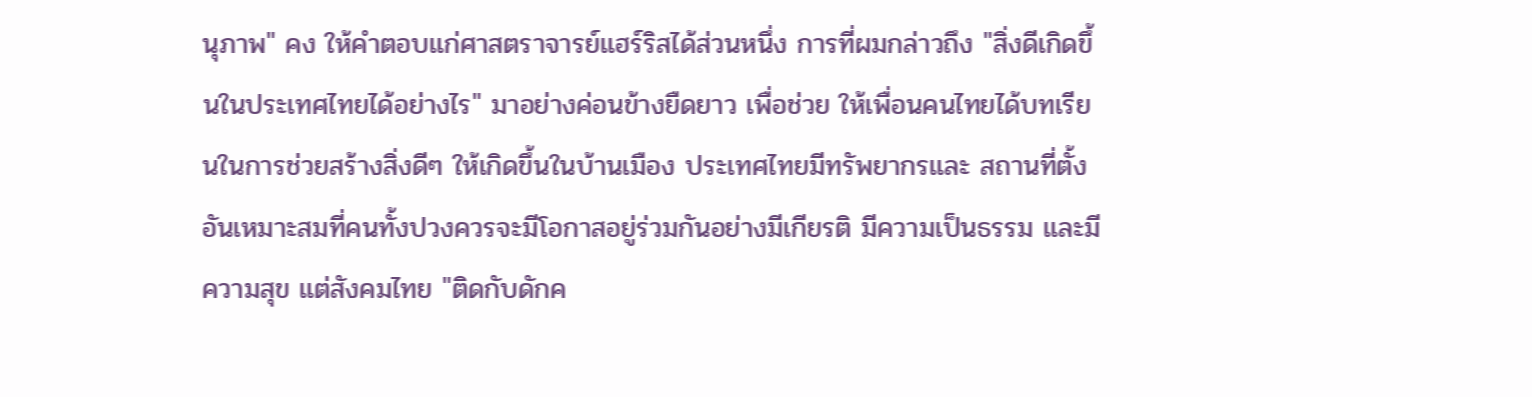นุภาพ" คง ให้คำตอบแก่ศาสตราจารย์แฮร์ริสได้ส่วนหนึ่ง การที่ผมกล่าวถึง "สิ่งดีเกิดขึ้นในประเทศไทยได้อย่างไร" มาอย่างค่อนข้างยืดยาว เพื่อช่วย ให้เพื่อนคนไทยได้บทเรียนในการช่วยสร้างสิ่งดีๆ ให้เกิดขึ้นในบ้านเมือง ประเทศไทยมีทรัพยากรและ สถานที่ตั้งอันเหมาะสมที่คนทั้งปวงควรจะมีโอกาสอยู่ร่วมกันอย่างมีเกียรติ มีความเป็นธรรม และมี ความสุข แต่สังคมไทย "ติดกับดักค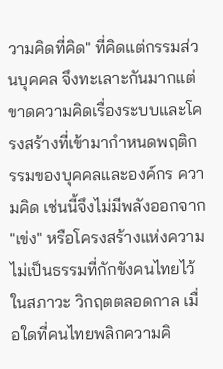วามคิดที่คิด" ที่คิดแต่กรรมส่วนบุคคล จึงทะเลาะกันมากแต่ ขาดความคิดเรื่องระบบและโครงสร้างที่เข้ามากำหนดพฤติกรรมของบุคคลและองค์กร ความคิด เช่นนี้จึงไม่มีพลังออกจาก "เข่ง" หรือโครงสร้างแห่งความไม่เป็นธรรมที่กักขังคนไทยไว้ในสภาวะ วิกฤตตลอดกาล เมื่อใดที่คนไทยพลิกความคิ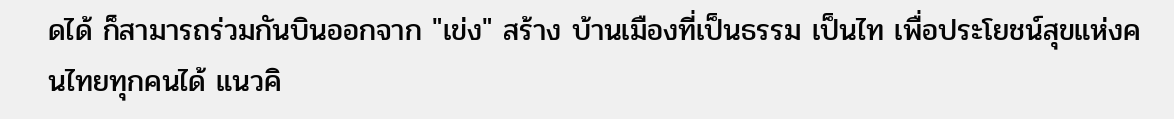ดได้ ก็สามารถร่วมกันบินออกจาก "เข่ง" สร้าง บ้านเมืองที่เป็นธรรม เป็นไท เพื่อประโยชน์สุขแห่งคนไทยทุกคนได้ แนวคิ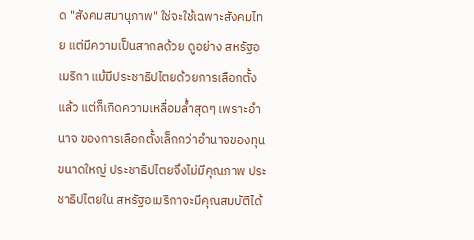ด "สังคมสมานุภาพ" ใช่จะใช้เฉพาะสังคมไทย แต่มีความเป็นสากลด้วย ดูอย่าง สหรัฐอเมริกา แม้มีประชาธิปไตยด้วยการเลือกตั้งแล้ว แต่ก็เกิดความเหลื่อมล้ำสุดๆ เพราะอำนาจ ของการเลือกตั้งเล็กกว่าอำนาจของทุนขนาดใหญ่ ประชาธิปไตยจึงไม่มีคุณภาพ ประชาธิปไตยใน สหรัฐอเมริกาจะมีคุณสมบัติได้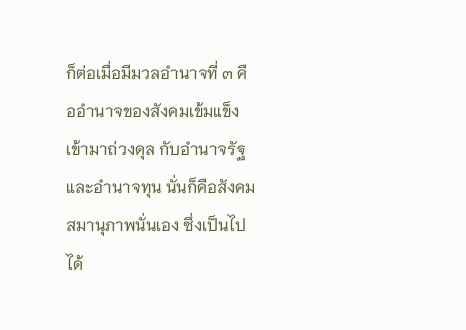ก็ต่อเมื่อมีมวลอำนาจที่ ๓ คืออำนาจของสังคมเข้มแข็ง เข้ามาถ่วงดุล กับอำนาจรัฐและอำนาจทุน นั่นก็คือสังคมสมานุภาพนั่นเอง ซึ่งเป็นไปได้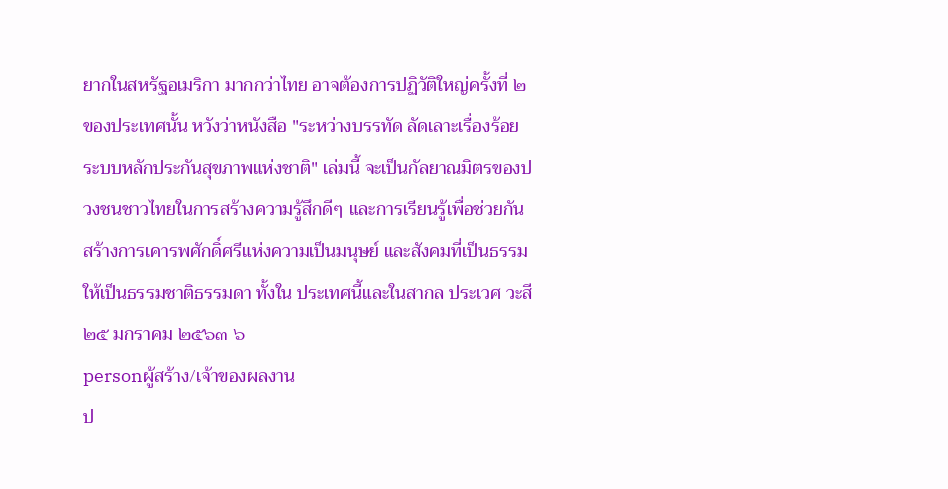ยากในสหรัฐอเมริกา มากกว่าไทย อาจต้องการปฏิวัติใหญ่ครั้งที่ ๒ ของประเทศนั้น หวังว่าหนังสือ "ระหว่างบรรทัด ลัดเลาะเรื่องร้อยระบบหลักประกันสุขภาพแห่งชาติ" เล่มนี้ จะเป็นกัลยาณมิตรของปวงชนชาวไทยในการสร้างความรู้สึกดีๆ และการเรียนรู้เพื่อช่วยกัน สร้างการเคารพศักดิ์ศรีแห่งความเป็นมนุษย์ และสังคมที่เป็นธรรม ให้เป็นธรรมชาติธรรมดา ทั้งใน ประเทศนี้และในสากล ประเวศ วะสี ๒๕ มกราคม ๒๕๖๓ ๖
personผู้สร้าง/เจ้าของผลงาน
ป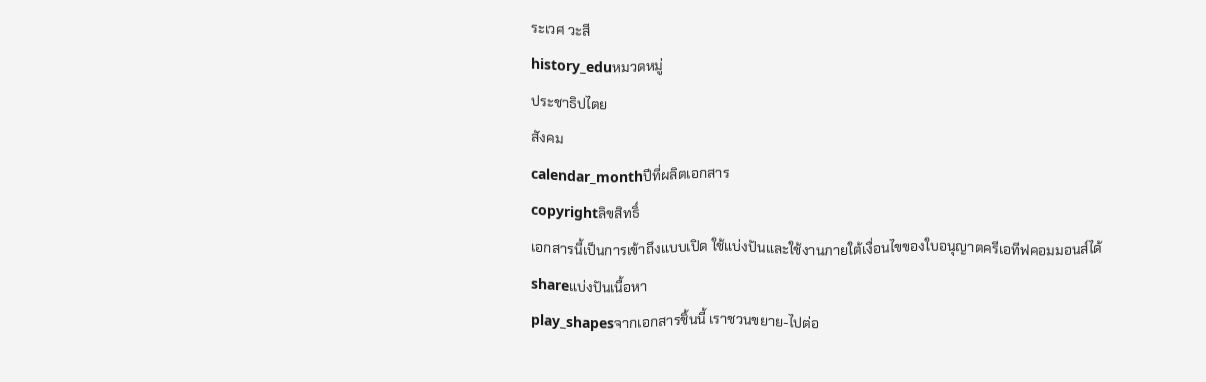ระเวศ วะสี
history_eduหมวดหมู่
ประชาธิปไตย
สังคม
calendar_monthปีที่ผลิตเอกสาร
copyrightลิขสิทธิ์
เอกสารนี้เป็นการเข้าถึงแบบเปิด ใช้แบ่งปันและใช้งานภายใต้เงื่อนไขของใบอนุญาตครีเอทีฟคอมมอนส์ได้
shareแบ่งปันเนื้อหา
play_shapesจากเอกสารชิ้นนี้ เราชวนขยาย-ไปต่อ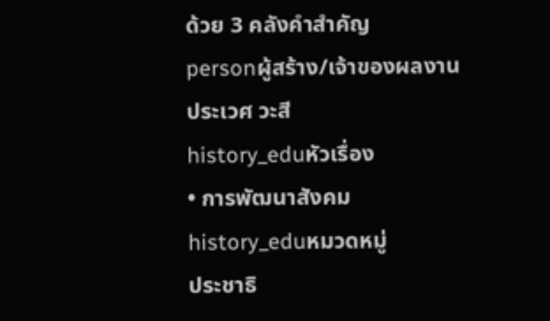ด้วย 3 คลังคำสำคัญ
personผู้สร้าง/เจ้าของผลงาน
ประเวศ วะสี
history_eduหัวเรื่อง
• การพัฒนาสังคม
history_eduหมวดหมู่
ประชาธิ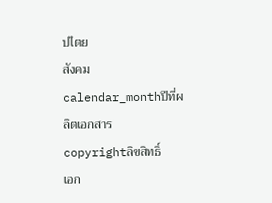ปไตย
สังคม
calendar_monthปีที่ผลิตเอกสาร
copyrightลิขสิทธิ์
เอก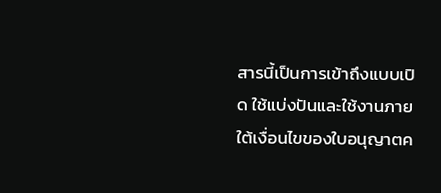สารนี้เป็นการเข้าถึงแบบเปิด ใช้แบ่งปันและใช้งานภายใต้เงื่อนไขของใบอนุญาตค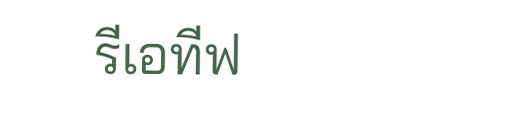รีเอทีฟ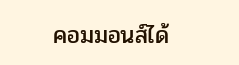คอมมอนส์ได้